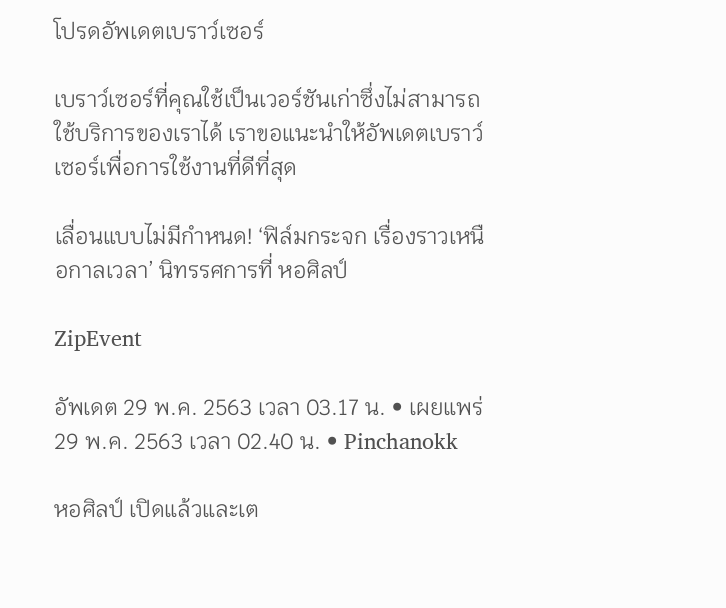โปรดอัพเดตเบราว์เซอร์

เบราว์เซอร์ที่คุณใช้เป็นเวอร์ชันเก่าซึ่งไม่สามารถใช้บริการของเราได้ เราขอแนะนำให้อัพเดตเบราว์เซอร์เพื่อการใช้งานที่ดีที่สุด

เลื่อนแบบไม่มีกำหนด! ‘ฟิล์มกระจก เรื่องราวเหนือกาลเวลา’ นิทรรศการที่ หอศิลป์

ZipEvent

อัพเดต 29 พ.ค. 2563 เวลา 03.17 น. • เผยแพร่ 29 พ.ค. 2563 เวลา 02.40 น. • Pinchanokk

หอศิลป์ เปิดแล้วและเต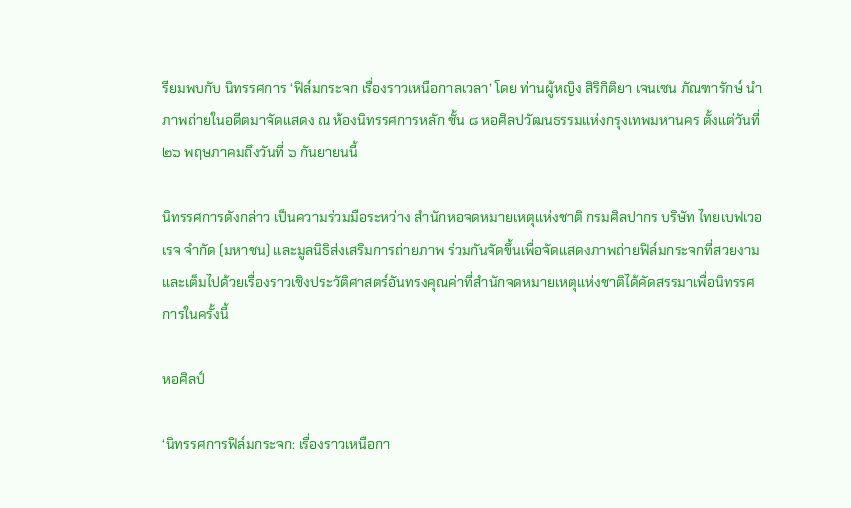รียมพบกับ นิทรรศการ ‘ฟิล์มกระจก เรื่องราวเหนือกาลเวลา’ โดย ท่านผู้หญิง สิริกิติยา เจนเซน ภัณฑารักษ์ นำภาพถ่ายในอดีตมาจัดแสดง ณ ห้องนิทรรศการหลัก ชั้น ๘ หอศิลปวัฒนธรรมแห่งกรุงเทพมหานคร ตั้งแต่วันที่ ๒๖ พฤษภาคมถึงวันที่ ๖ กันยายนนี้

นิทรรศการดังกล่าว เป็นความร่วมมือระหว่าง สำนักหอจดหมายเหตุแห่งชาติ กรมศิลปากร บริษัท ไทยเบฟเวอเรจ จำกัด (มหาชน) และมูลนิธิส่งเสริมการถ่ายภาพ ร่วมกันจัดขึ้นเพื่อจัดแสดงภาพถ่ายฟิล์มกระจกที่สวยงามและเต็มไปด้วยเรื่องราวเชิงประวัติศาสตร์อันทรงคุณค่าที่สำนักจดหมายเหตุแห่งชาติได้คัดสรรมาเพื่อนิทรรศการในครั้งนี้

หอศิลป์

‘นิทรรศการฟิล์มกระจก: เรื่องราวเหนือกา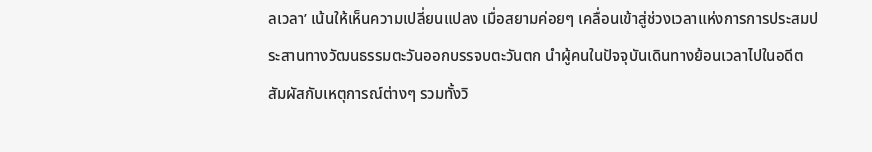ลเวลา’ เน้นให้เห็นความเปลี่ยนแปลง เมื่อสยามค่อยๆ เคลื่อนเข้าสู่ช่วงเวลาแห่งการการประสมประสานทางวัฒนธรรมตะวันออกบรรจบตะวันตก นำผู้คนในปัจจุบันเดินทางย้อนเวลาไปในอดีต สัมผัสกับเหตุการณ์ต่างๆ รวมทั้งวิ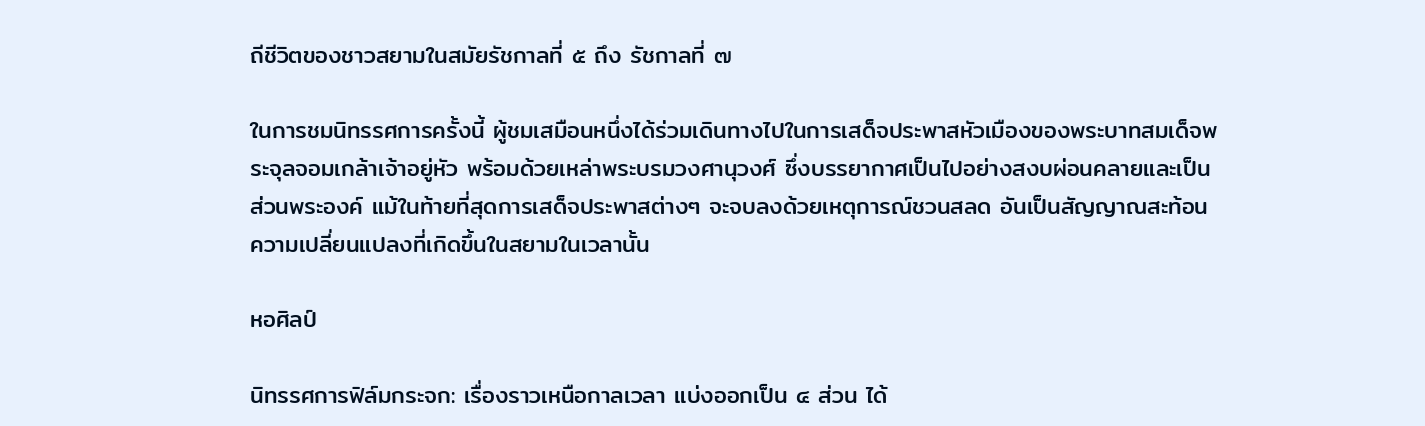ถีชีวิตของชาวสยามในสมัยรัชกาลที่ ๕ ถึง รัชกาลที่ ๗

ในการชมนิทรรศการครั้งนี้ ผู้ชมเสมือนหนึ่งได้ร่วมเดินทางไปในการเสด็จประพาสหัวเมืองของพระบาทสมเด็จพระจุลจอมเกล้าเจ้าอยู่หัว พร้อมด้วยเหล่าพระบรมวงศานุวงศ์ ซึ่งบรรยากาศเป็นไปอย่างสงบผ่อนคลายและเป็นส่วนพระองค์ แม้ในท้ายที่สุดการเสด็จประพาสต่างๆ จะจบลงด้วยเหตุการณ์ชวนสลด อันเป็นสัญญาณสะท้อนความเปลี่ยนแปลงที่เกิดขึ้นในสยามในเวลานั้น

หอศิลป์

นิทรรศการฟิล์มกระจก: เรื่องราวเหนือกาลเวลา แบ่งออกเป็น ๔ ส่วน ได้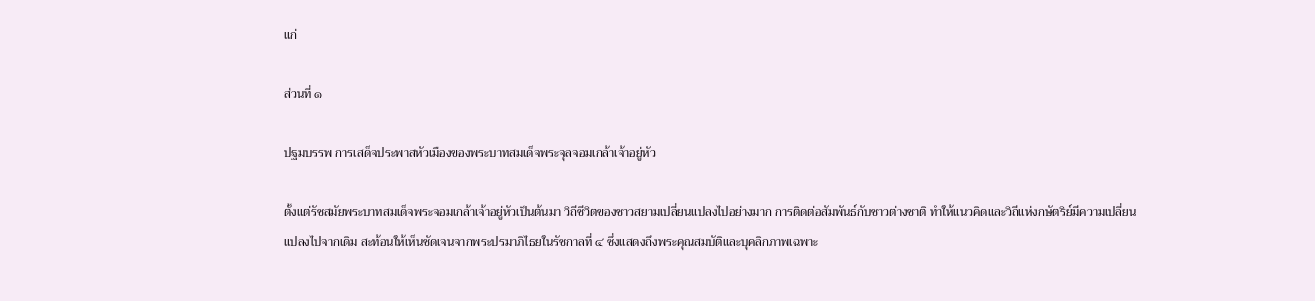แก่

ส่วนที่ ๑

ปฐมบรรพ การเสด็จประพาสหัวเมืองของพระบาทสมเด็จพระจุลจอมเกล้าเจ้าอยู่หัว

ตั้งแต่รัชสมัยพระบาทสมเด็จพระจอมเกล้าเจ้าอยู่หัวเป็นต้นมา วิถีชีวิตของชาวสยามเปลี่ยนแปลงไปอย่างมาก การติดต่อสัมพันธ์กับชาวต่างชาติ ทำให้แนวคิดและวิถีแห่งกษัตริย์มีความเปลี่ยนแปลงไปจากเดิม สะท้อนให้เห็นชัดเจนจากพระปรมาภิไธยในรัชกาลที่ ๔ ซึ่งแสดงถึงพระคุณสมบัติและบุคลิกภาพเฉพาะ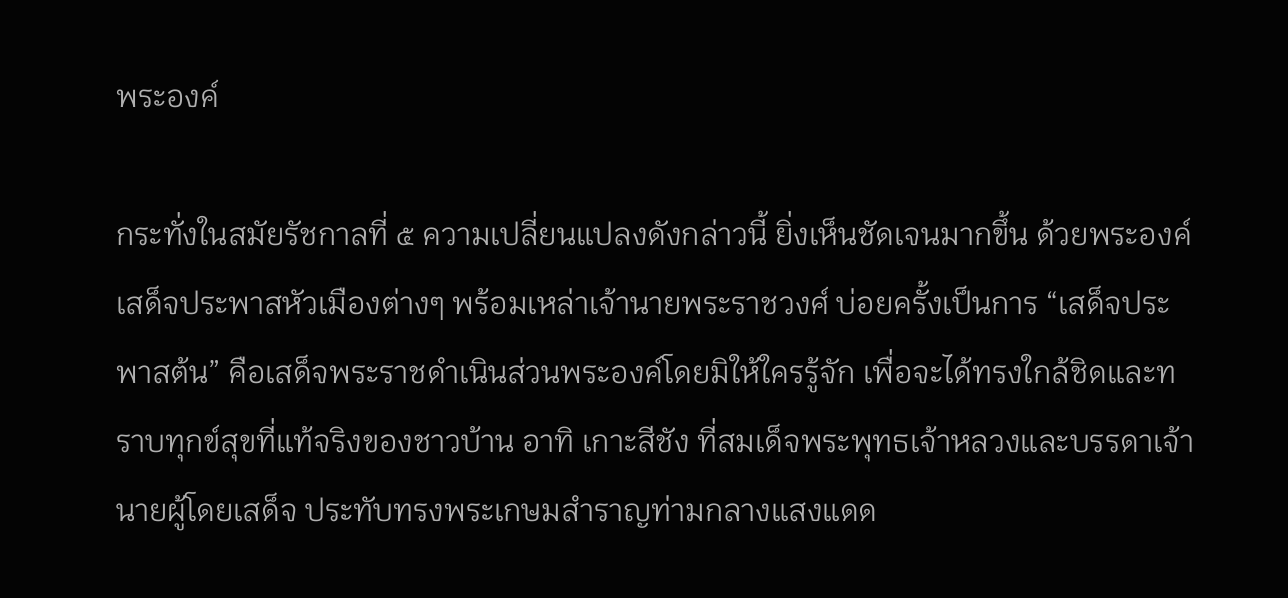พระองค์

กระทั่งในสมัยรัชกาลที่ ๕ ความเปลี่ยนแปลงดังกล่าวนี้ ยิ่งเห็นชัดเจนมากขึ้น ด้วยพระองค์เสด็จประพาสหัวเมืองต่างๆ พร้อมเหล่าเจ้านายพระราชวงศ์ บ่อยครั้งเป็นการ “เสด็จประพาสต้น” คือเสด็จพระราชดำเนินส่วนพระองค์โดยมิให้ใครรู้จัก เพื่อจะได้ทรงใกล้ชิดและทราบทุกข์สุขที่แท้จริงของชาวบ้าน อาทิ เกาะสีชัง ที่สมเด็จพระพุทธเจ้าหลวงและบรรดาเจ้านายผู้โดยเสด็จ ประทับทรงพระเกษมสำราญท่ามกลางแสงแดด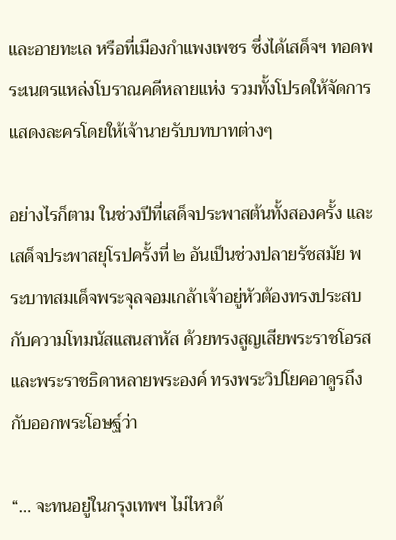และอายทะเล หรือที่เมืองกำแพงเพชร ซึ่งได้เสด็จฯ ทอดพระเนตรแหล่งโบราณคดีหลายแห่ง รวมทั้งโปรดให้จัดการแสดงละครโดยให้เจ้านายรับบทบาทต่างๆ

อย่างไรก็ตาม ในช่วงปีที่เสด็จประพาสต้นทั้งสองครั้ง และเสด็จประพาสยุโรปครั้งที่ ๒ อันเป็นช่วงปลายรัชสมัย พระบาทสมเด็จพระจุลจอมเกล้าเจ้าอยู่หัวต้องทรงประสบกับความโทมนัสแสนสาหัส ด้วยทรงสูญเสียพระราชโอรสและพระราชธิดาหลายพระองค์ ทรงพระวิปโยคอาดูรถึงกับออกพระโอษฐ์ว่า

“… จะทนอยู่ในกรุงเทพฯ ไม่ไหวด้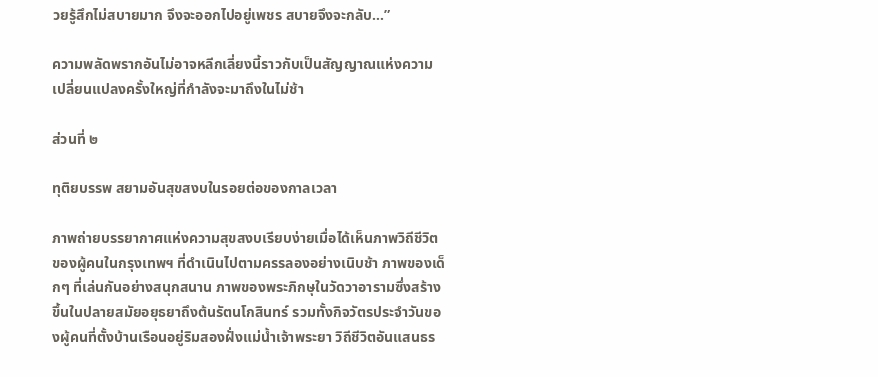วยรู้สึกไม่สบายมาก จึงจะออกไปอยู่เพชร สบายจึงจะกลับ…”

ความพลัดพรากอันไม่อาจหลีกเลี่ยงนี้ราวกับเป็นสัญญาณแห่งความเปลี่ยนแปลงครั้งใหญ่ที่กำลังจะมาถึงในไม่ช้า

ส่วนที่ ๒

ทุติยบรรพ สยามอันสุขสงบในรอยต่อของกาลเวลา

ภาพถ่ายบรรยากาศแห่งความสุขสงบเรียบง่ายเมื่อได้เห็นภาพวิถีชีวิตของผู้คนในกรุงเทพฯ ที่ดำเนินไปตามครรลองอย่างเนิบช้า ภาพของเด็กๆ ที่เล่นกันอย่างสนุกสนาน ภาพของพระภิกษุในวัดวาอารามซึ่งสร้างขึ้นในปลายสมัยอยุธยาถึงต้นรัตนโกสินทร์ รวมทั้งกิจวัตรประจำวันของผู้คนที่ตั้งบ้านเรือนอยู่ริมสองฝั่งแม่น้ำเจ้าพระยา วิถีชีวิตอันแสนธร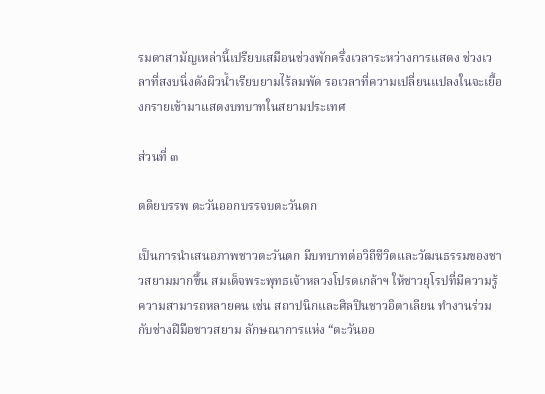รมดาสามัญเหล่านี้เปรียบเสมือนช่วงพักครึ่งเวลาระหว่างการแสดง ช่วงเวลาที่สงบนิ่งดังผิวน้ำเรียบยามไร้ลมพัด รอเวลาที่ความเปลี่ยนแปลงในจะเยื้องกรายเข้ามาแสดงบทบาทในสยามประเทศ

ส่วนที่ ๓

ตติยบรรพ ตะวันออกบรรจบตะวันตก

เป็นการนำเสนอภาพชาวตะวันตก มีบทบาทต่อวิถีชีวิตและวัฒนธรรมของชาวสยามมากขึ้น สมเด็จพระพุทธเจ้าหลวงโปรดเกล้าฯ ให้ชาวยุโรปที่มีความรู้ความสามารถหลายคน เช่น สถาปนิกและศิลปินชาวอิตาเลียน ทำงานร่วมกับช่างฝีมือชาวสยาม ลักษณาการแห่ง “ตะวันออ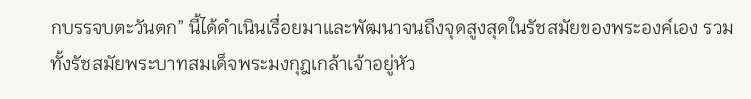กบรรจบตะวันตก” นี้ได้ดำเนินเรื่อยมาและพัฒนาจนถึงจุดสูงสุดในรัชสมัยของพระองค์เอง รวมทั้งรัชสมัยพระบาทสมเด็จพระมงกุฎเกล้าเจ้าอยู่หัว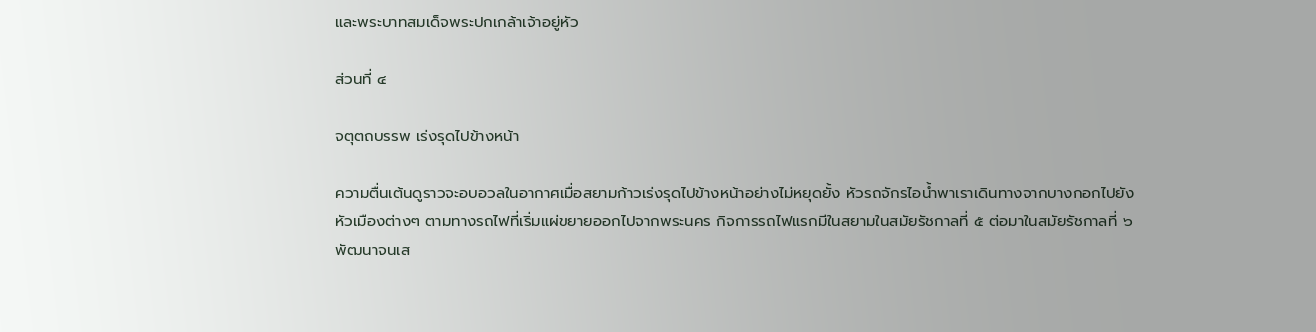และพระบาทสมเด็จพระปกเกล้าเจ้าอยู่หัว

ส่วนที่ ๔

จตุตถบรรพ เร่งรุดไปข้างหน้า

ความตื่นเต้นดูราวจะอบอวลในอากาศเมื่อสยามก้าวเร่งรุดไปข้างหน้าอย่างไม่หยุดยั้ง หัวรถจักรไอน้ำพาเราเดินทางจากบางกอกไปยังหัวเมืองต่างๆ ตามทางรถไฟที่เริ่มแผ่ขยายออกไปจากพระนคร กิจการรถไฟแรกมีในสยามในสมัยรัชกาลที่ ๕ ต่อมาในสมัยรัชกาลที่ ๖ พัฒนาจนเส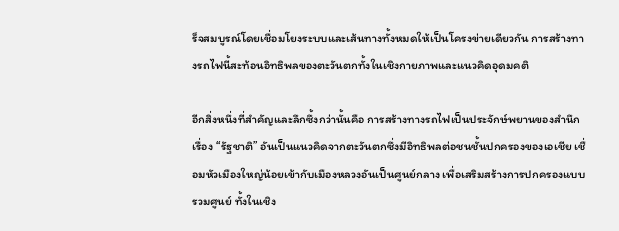ร็จสมบูรณ์โดยเชื่อมโยงระบบและเส้นทางทั้งหมดให้เป็นโครงข่ายเดียวกัน การสร้างทางรถไฟนี้สะท้อนอิทธิพลของตะวันตกทั้งในเชิงกายภาพและแนวคิดอุดมคติ

อีกสิ่งหนึ่งที่สำคัญและลึกซึ้งกว่านั้นคือ การสร้างทางรถไฟเป็นประจักษ์พยานของสำนึกเรื่อง “รัฐชาติ” อันเป็นแนวคิดจากตะวันตกซึ่งมีอิทธิพลต่อชนชั้นปกครองของเอเชีย เชื่อมหัวเมืองใหญ่น้อยเข้ากับเมืองหลวงอันเป็นศูนย์กลาง เพื่อเสริมสร้างการปกครองแบบรวมศูนย์ ทั้งในเชิง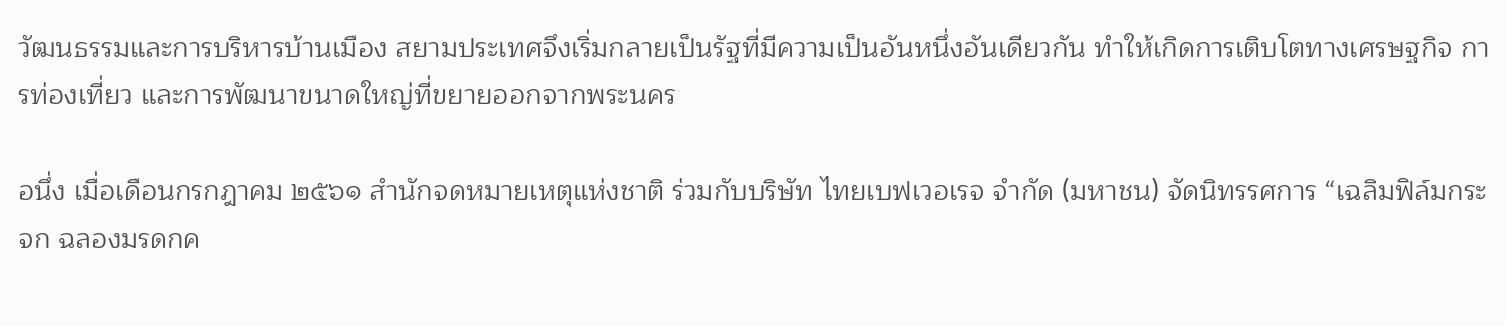วัฒนธรรมและการบริหารบ้านเมือง สยามประเทศจึงเริ่มกลายเป็นรัฐที่มีความเป็นอันหนึ่งอันเดียวกัน ทำให้เกิดการเติบโตทางเศรษฐกิจ การท่องเที่ยว และการพัฒนาขนาดใหญ่ที่ขยายออกจากพระนคร

อนึ่ง เมื่อเดือนกรกฎาคม ๒๕๖๑ สำนักจดหมายเหตุแห่งชาติ ร่วมกับบริษัท ไทยเบฟเวอเรจ จำกัด (มหาชน) จัดนิทรรศการ “เฉลิมฟิล์มกระจก ฉลองมรดกค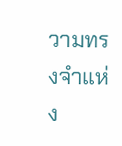วามทรงจำแห่ง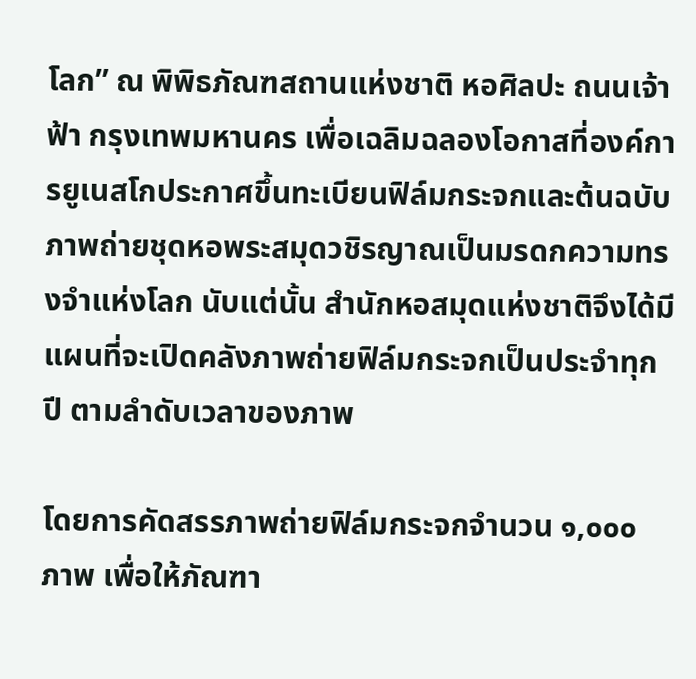โลก” ณ พิพิธภัณฑสถานแห่งชาติ หอศิลปะ ถนนเจ้าฟ้า กรุงเทพมหานคร เพื่อเฉลิมฉลองโอกาสที่องค์การยูเนสโกประกาศขึ้นทะเบียนฟิล์มกระจกและต้นฉบับภาพถ่ายชุดหอพระสมุดวชิรญาณเป็นมรดกความทรงจำแห่งโลก นับแต่นั้น สำนักหอสมุดแห่งชาติจึงได้มีแผนที่จะเปิดคลังภาพถ่ายฟิล์มกระจกเป็นประจำทุกปี ตามลำดับเวลาของภาพ

โดยการคัดสรรภาพถ่ายฟิล์มกระจกจำนวน ๑,๐๐๐ ภาพ เพื่อให้ภัณฑา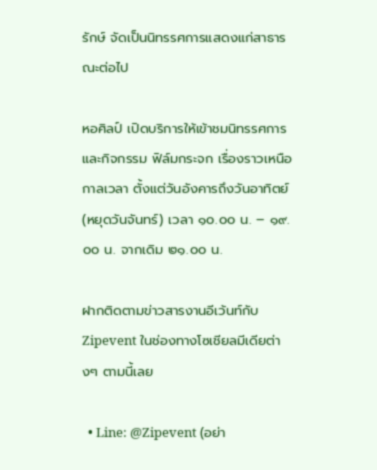รักษ์ จัดเป็นนิทรรศการแสดงแก่สาธารณะต่อไป

หอศิลป์ เปิดบริการให้เข้าชมนิทรรศการและกิจกรรม ฟิล์มกระจก เรื่องราวเหนือกาลเวลา ตั้งแต่วันอังคารถึงวันอาทิตย์ (หยุดวันจันทร์) เวลา ๑๐.๐๐ น. – ๑๙.๐๐ น. จากเดิม ๒๑.๐๐ น.

ฝากติดตามข่าวสารงานอีเว้นท์กับ Zipevent ในช่องทางโซเชียลมีเดียต่างๆ ตามนี้เลย

  • Line: @Zipevent (อย่า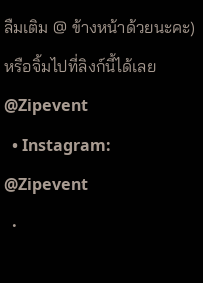ลืมเติม @ ข้างหน้าด้วยนะคะ) หรือจิ้มไปที่ลิงก์นี้ได้เลย @Zipevent
  • Instagram: @Zipevent
  •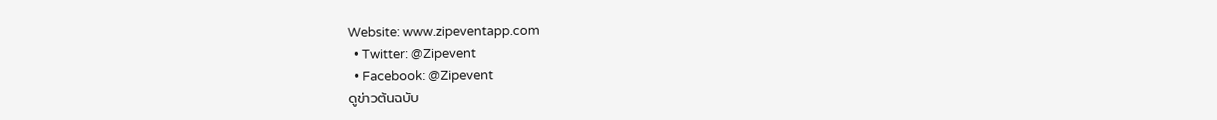Website: www.zipeventapp.com
  • Twitter: @Zipevent
  • Facebook: @Zipevent
ดูข่าวต้นฉบับ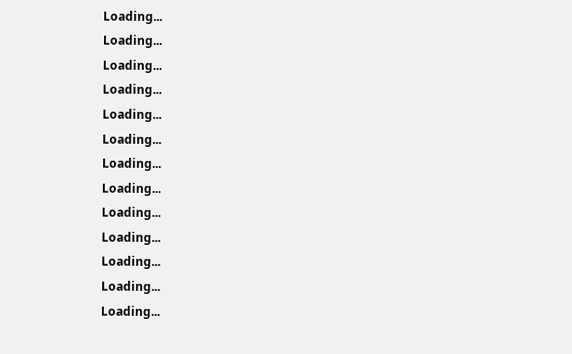Loading...
Loading...
Loading...
Loading...
Loading...
Loading...
Loading...
Loading...
Loading...
Loading...
Loading...
Loading...
Loading...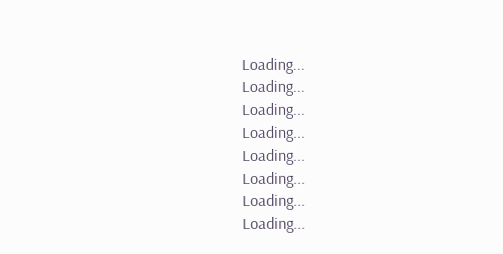Loading...
Loading...
Loading...
Loading...
Loading...
Loading...
Loading...
Loading...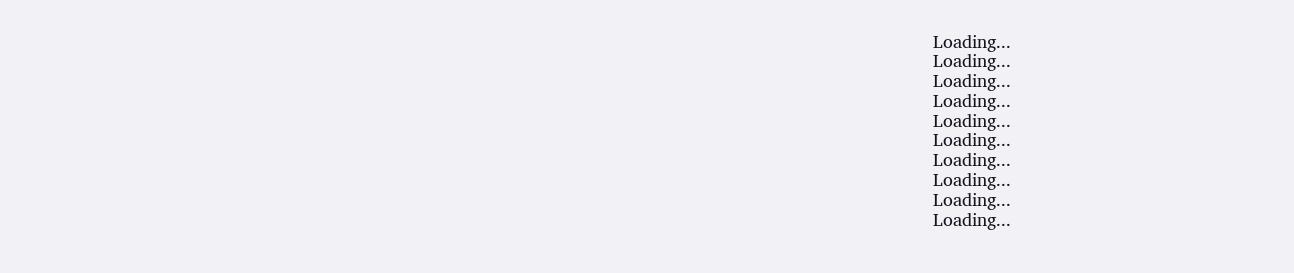Loading...
Loading...
Loading...
Loading...
Loading...
Loading...
Loading...
Loading...
Loading...
Loading...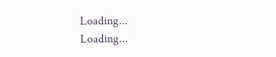Loading...
Loading...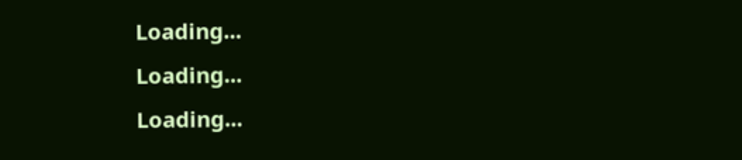Loading...
Loading...
Loading...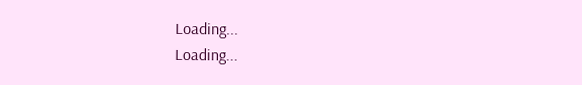Loading...
Loading...